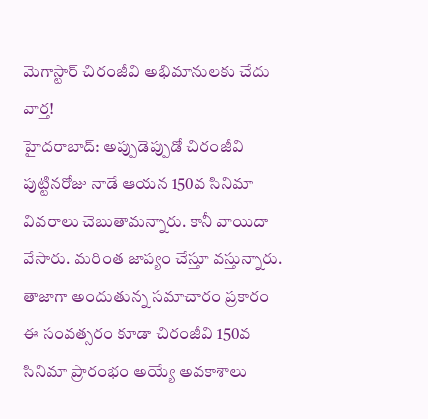మెగాస్టార్ చిరంజీవి అభిమానులకు చేదు వార్త!
హైదరాబాద్: అప్పుడెప్పుడో చిరంజీవి పుట్టినరోజు నాడే ఆయన 150వ సినిమా వివరాలు చెబుతామన్నారు. కానీ వాయిదా వేసారు. మరింత జాప్యం చేస్తూ వస్తున్నారు. తాజాగా అందుతున్న సమాచారం ప్రకారం ఈ సంవత్సరం కూడా చిరంజీవి 150వ సినిమా ప్రారంభం అయ్యే అవకాశాలు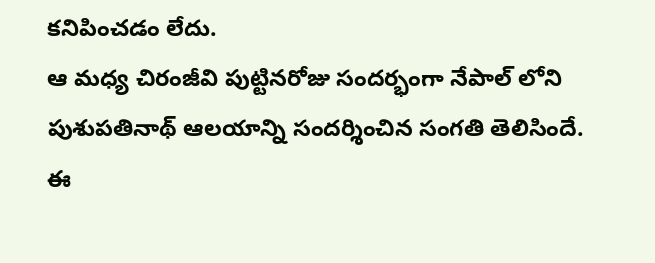కనిపించడం లేదు.
ఆ మధ్య చిరంజీవి పుట్టినరోజు సందర్భంగా నేపాల్ లోని పుశుపతినాథ్ ఆలయాన్ని సందర్శించిన సంగతి తెలిసిందే. ఈ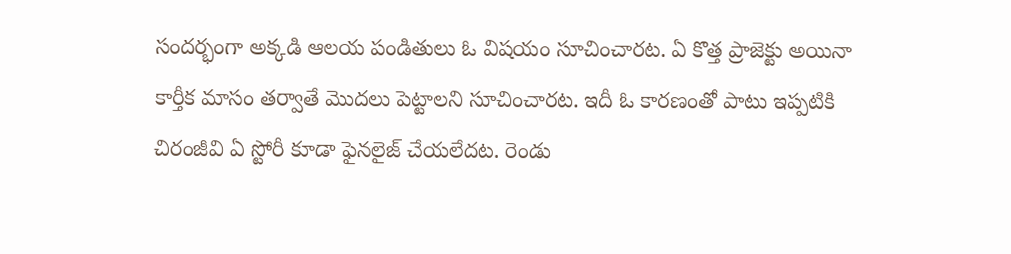సందర్భంగా అక్కడి ఆలయ పండితులు ఓ విషయం సూచించారట. ఏ కొత్త ప్రాజెక్టు అయినా కార్తీక మాసం తర్వాతే మొదలు పెట్టాలని సూచించారట. ఇదీ ఓ కారణంతో పాటు ఇప్పటికి చిరంజీవి ఏ స్టోరీ కూడా ఫైనలైజ్ చేయలేదట. రెండు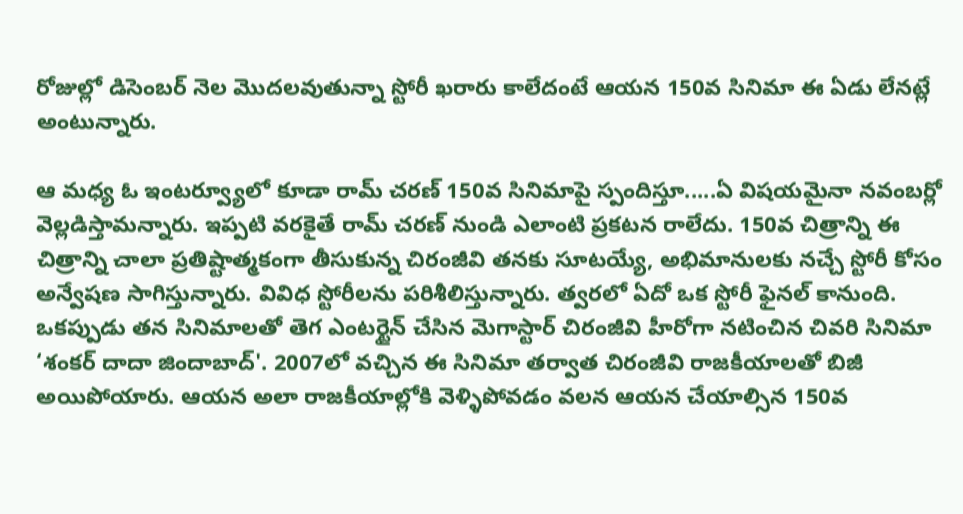రోజుల్లో డిసెంబర్ నెల మొదలవుతున్నా స్టోరీ ఖరారు కాలేదంటే ఆయన 150వ సినిమా ఈ ఏడు లేనట్లే అంటున్నారు.

ఆ మధ్య ఓ ఇంటర్వ్యూలో కూడా రామ్ చరణ్ 150వ సినిమాపై స్పందిస్తూ.....ఏ విషయమైనా నవంబర్లో వెల్లడిస్తామన్నారు. ఇప్పటి వరకైతే రామ్ చరణ్ నుండి ఎలాంటి ప్రకటన రాలేదు. 150వ చిత్రాన్ని ఈ చిత్రాన్ని చాలా ప్రతిష్టాత్మకంగా తీసుకున్న చిరంజీవి తనకు సూటయ్యే, అభిమానులకు నచ్చే స్టోరీ కోసం అన్వేషణ సాగిస్తున్నారు. వివిధ స్టోరీలను పరిశీలిస్తున్నారు. త్వరలో ఏదో ఒక స్టోరీ ఫైనల్ కానుంది.
ఒకప్పుడు తన సినిమాలతో తెగ ఎంటర్టైన్ చేసిన మెగాస్టార్ చిరంజీవి హీరోగా నటించిన చివరి సినిమా ‘శంకర్ దాదా జిందాబాద్'. 2007లో వచ్చిన ఈ సినిమా తర్వాత చిరంజీవి రాజకీయాలతో బిజీ అయిపోయారు. ఆయన అలా రాజకీయాల్లోకి వెళ్ళిపోవడం వలన ఆయన చేయాల్సిన 150వ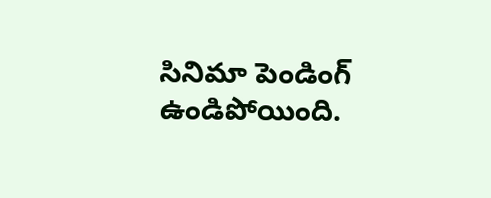సినిమా పెండింగ్ ఉండిపోయింది.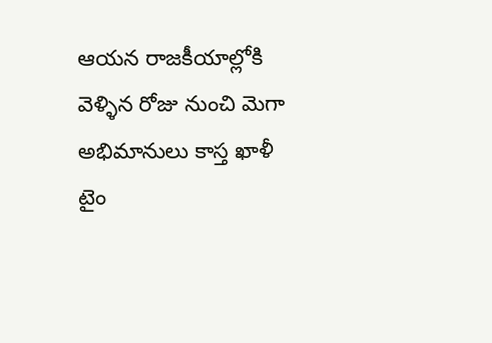ఆయన రాజకీయాల్లోకి వెళ్ళిన రోజు నుంచి మెగా అభిమానులు కాస్త ఖాళీ టైం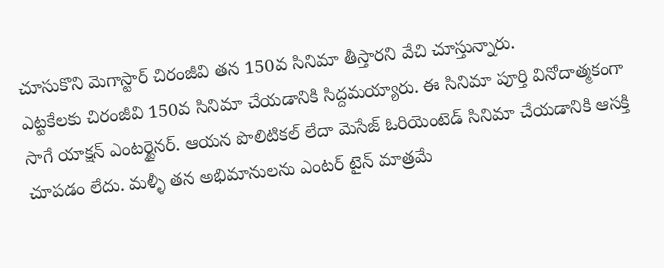చూసుకొని మెగాస్టార్ చిరంజీవి తన 150వ సినిమా తీస్తారని వేచి చూస్తున్నారు.
ఎట్టకేలకు చిరంజీవి 150వ సినిమా చేయడానికి సిద్దమయ్యారు. ఈ సినిమా పూర్తి వినోదాత్మకంగా సాగే యాక్షన్ ఎంటర్టైనర్. ఆయన పొలిటికల్ లేదా మెసేజ్ ఓరియెంటెడ్ సినిమా చేయడానికి ఆసక్తి చూపడం లేదు. మళ్ళీ తన అభిమానులను ఎంటర్ టైన్ మాత్రమే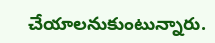చేయాలనుకుంటున్నారు.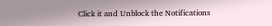Click it and Unblock the Notifications